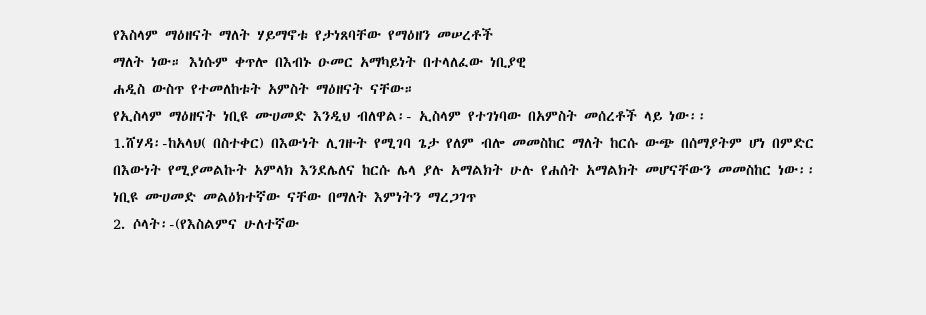የእስላም ማዕዘናት ማለት ሃይማኖቱ የታነጸባቸው የማዕዘን መሠረቶች
ማለት ነው። እነሱም ቀጥሎ በእብኑ ዑመር አማካይነት በተላለፈው ነቢያዊ
ሐዲስ ውስጥ የተመለከቱት አምስት ማዕዘናት ናቸው።
የኢስላም ማዕዘናት ነቢዩ ሙሀመድ እንዲህ ብለዋል፡- ኢስላም የተገነባው በአምስት መሰረቶች ላይ ነው፡፡
1.ሸሃዳ፡-ከአላህ( በስተቀር) በእውነት ሊገዙት የሚገባ ጌታ የለም ብሎ መመስከር ማለት ከርሱ ውጭ በሰማያትም ሆነ በምድር በእውነት የሚያመልኩት አምላክ እንደሌለና ከርሱ ሌላ ያሉ አማልክት ሁሉ የሐሰት አማልክት መሆናቸውን መመስከር ነው፡፡
ነቢዩ ሙሀመድ መልዕክተኛው ናቸው በማለት እምነትን ማረጋገጥ
2. ሶላት፡-(የእስልምና ሁለተኛው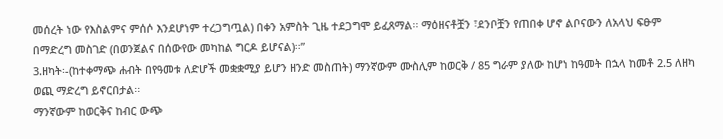መሰረት ነው የእስልምና ምሰሶ እንደሆነም ተረጋግጧል) በቀን አምስት ጊዜ ተደጋግሞ ይፈጸማል፡፡ ማዕዘናቶቿን ፣ደንቦቿን የጠበቀ ሆኖ ልቦናውን ለአላህ ፍፁም በማድረግ መስገድ (በወንጀልና በሰውየው መካከል ግርዶ ይሆናል)፡፡”
3.ዘካት፡-(ከተቀማጭ ሐብት በየዓመቱ ለድሆች መቋቋሚያ ይሆን ዘንድ መስጠት) ማንኛውም ሙስሊም ከወርቅ / 85 ግራም ያለው ከሆነ ከዓመት በኋላ ከመቶ 2.5 ለዘካ ወጪ ማድረግ ይኖርበታል፡፡
ማንኛውም ከወርቅና ከብር ውጭ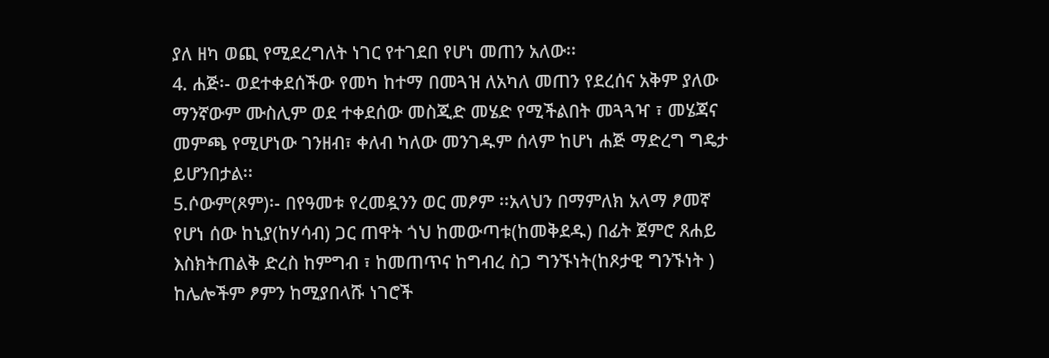ያለ ዘካ ወጪ የሚደረግለት ነገር የተገደበ የሆነ መጠን አለው፡፡
4. ሐጅ፡- ወደተቀደሰችው የመካ ከተማ በመጓዝ ለአካለ መጠን የደረሰና አቅም ያለው ማንኛውም ሙስሊም ወደ ተቀደሰው መስጂድ መሄድ የሚችልበት መጓጓዣ ፣ መሄጃና መምጫ የሚሆነው ገንዘብ፣ ቀለብ ካለው መንገዱም ሰላም ከሆነ ሐጅ ማድረግ ግዴታ ይሆንበታል፡፡
5.ሶውም(ጾም)፡- በየዓመቱ የረመዷንን ወር መፆም ፡፡አላህን በማምለክ አላማ ፆመኛ የሆነ ሰው ከኒያ(ከሃሳብ) ጋር ጠዋት ጎህ ከመውጣቱ(ከመቅደዱ) በፊት ጀምሮ ጸሐይ እስክትጠልቅ ድረስ ከምግብ ፣ ከመጠጥና ከግብረ ስጋ ግንኙነት(ከጾታዊ ግንኙነት ) ከሌሎችም ፆምን ከሚያበላሹ ነገሮች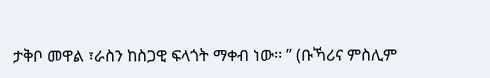ታቅቦ መዋል ፣ራስን ከስጋዊ ፍላጎት ማቀብ ነው፡፡ ” (ቡኻሪና ምስሊም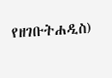የዘገቡትሐዲስ)